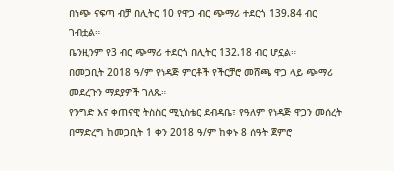በነጭ ናፍጣ ብቻ በሊትር 10 የዋጋ ብር ጭማሪ ተደርጎ 139.84 ብር ገብቷል።
ቤንዚንም የ3 ብር ጭማሪ ተደርጎ በሊትር 132.18 ብር ሆኗል።
በመጋቢት 2018 ዓ/ም የነዳጅ ምርቶች የችርቻሮ መሸጫ ዋጋ ላይ ጭማሪ መደረጉን ማደያዎች ገለጹ።
የንግድ እና ቀጠናዊ ትስስር ሚኒስቴር ደብዳቤ፣ የዓለም የነዳጅ ዋጋን መሰረት በማድረግ ከመጋቢት 1 ቀን 2018 ዓ/ም ከቀኑ 8 ሰዓት ጀምሮ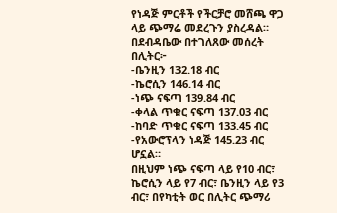የነዳጅ ምርቶች የችርቻሮ መሸጫ ዋጋ ላይ ጭማሬ መደረጉን ያስረዳል።
በደብዳቤው በተገለጸው መሰረት በሊትር፦
-ቤንዚን 132.18 ብር
-ኬሮሲን 146.14 ብር
-ነጭ ናፍጣ 139.84 ብር
-ቀላል ጥቁር ናፍጣ 137.03 ብር
-ከባድ ጥቁር ናፍጣ 133.45 ብር
-የአውሮፕላን ነዳጅ 145.23 ብር ሆኗል።
በዚህም ነጭ ናፍጣ ላይ የ10 ብር፣ ኬሮሲን ላይ የ7 ብር፣ ቤንዚን ላይ የ3 ብር፣ በየካቲት ወር በሊትር ጭማሪ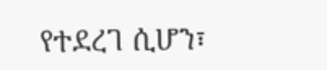የተደረገ ሲሆን፣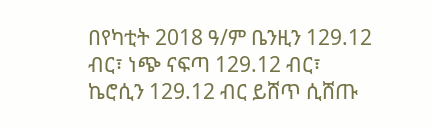በየካቲት 2018 ዓ/ም ቤንዚን 129.12 ብር፣ ነጭ ናፍጣ 129.12 ብር፣ ኬሮሲን 129.12 ብር ይሸጥ ሲሸጡ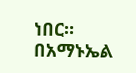ነበር።
በአማኑኤል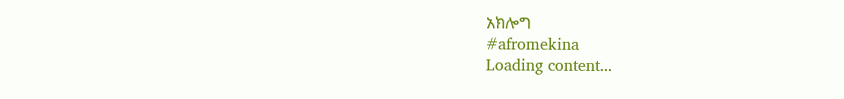አክሎግ
#afromekina
Loading content...